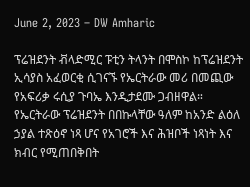June 2, 2023 – DW Amharic

ፕሬዝደንት ቭላድሚር ፑቲን ትላንት በሞስኮ ከፕሬዝደንት ኢሳያስ አፈወርቂ ሲገናኙ የኤርትራው መሪ በመጪው የአፍሪቃ ሩሲያ ጉባኤ እንዲታደሙ ጋብዘዋል። የኤርትራው ፕሬዝደንት በበኩላቸው ዓለም ከአንድ ልዕለ ኃያል ተጽዕኖ ነጻ ሆና የአገሮች እና ሕዝቦች ነጻነት እና ክብር የሚጠበቅበት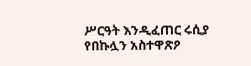ሥርዓት እንዲፈጠር ሩሲያ የበኩሏን አስተዋጽዖ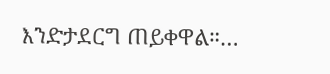እንድታደርግ ጠይቀዋል።…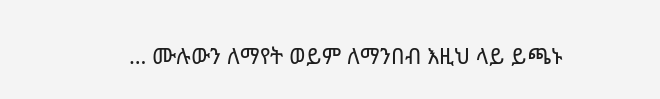… ሙሉውን ለማየት ወይም ለማንበብ እዚህ ላይ ይጫኑ